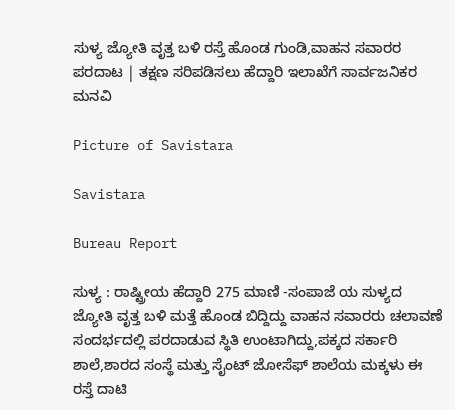ಸುಳ್ಯ ಜ್ಯೋತಿ ವೃತ್ತ ಬಳಿ ರಸ್ತೆ ಹೊಂಡ ಗುಂಡಿ,ವಾಹನ ಸವಾರರ ಪರದಾಟ | ತಕ್ಷಣ ಸರಿಪಡಿಸಲು ಹೆದ್ದಾರಿ ಇಲಾಖೆಗೆ ಸಾರ್ವಜನಿಕರ ಮನವಿ

Picture of Savistara

Savistara

Bureau Report

ಸುಳ್ಯ : ರಾಷ್ಟ್ರೀಯ ಹೆದ್ದಾರಿ 275 ಮಾಣಿ -ಸಂಪಾಜೆ ಯ ಸುಳ್ಯದ ಜ್ಯೋತಿ ವೃತ್ತ ಬಳಿ ಮತ್ತೆ ಹೊಂಡ ಬಿದ್ದಿದ್ದು ವಾಹನ ಸವಾರರು ಚಲಾವಣೆ ಸಂದರ್ಭದಲ್ಲಿ ಪರದಾಡುವ ಸ್ಥಿತಿ ಉಂಟಾಗಿದ್ದು,ಪಕ್ಕದ ಸರ್ಕಾರಿ ಶಾಲೆ,ಶಾರದ ಸಂಸ್ಥೆ ಮತ್ತು ಸೈಂಟ್ ಜೋಸೆಫ್ ಶಾಲೆಯ ಮಕ್ಕಳು ಈ ರಸ್ತೆ ದಾಟಿ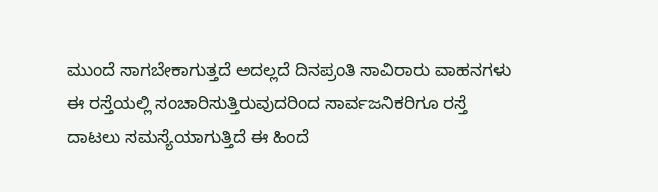ಮುಂದೆ ಸಾಗಬೇಕಾಗುತ್ತದೆ ಅದಲ್ಲದೆ ದಿನಪ್ರಂತಿ ಸಾವಿರಾರು ವಾಹನಗಳು ಈ ರಸ್ತೆಯಲ್ಲಿ ಸಂಚಾರಿಸುತ್ತಿರುವುದರಿಂದ ಸಾರ್ವಜನಿಕರಿಗೂ ರಸ್ತೆ ದಾಟಲು ಸಮಸ್ಯೆಯಾಗುತ್ತಿದೆ ಈ ಹಿಂದೆ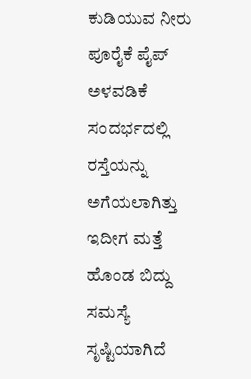ಕುಡಿಯುವ ನೀರು ಪೂರೈಕೆ ಪೈಪ್ ಅಳವಡಿಕೆ ಸಂದರ್ಭದಲ್ಲಿ ರಸ್ತೆಯನ್ನು ಅಗೆಯಲಾಗಿತ್ತು ಇದೀಗ ಮತ್ತೆ ಹೊಂಡ ಬಿದ್ದು ಸಮಸ್ಯೆ ಸೃಷ್ಟಿಯಾಗಿದೆ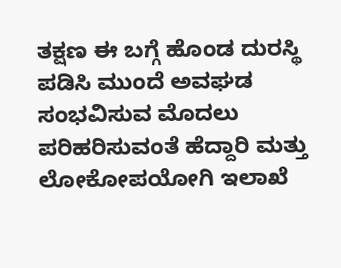ತಕ್ಷಣ ಈ ಬಗ್ಗೆ ಹೊಂಡ ದುರಸ್ಥಿ ಪಡಿಸಿ ಮುಂದೆ ಅವಘಡ ಸಂಭವಿಸುವ ಮೊದಲು ಪರಿಹರಿಸುವಂತೆ ಹೆದ್ದಾರಿ ಮತ್ತು ಲೋಕೋಪಯೋಗಿ ಇಲಾಖೆ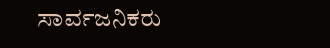ಸಾರ್ವಜನಿಕರು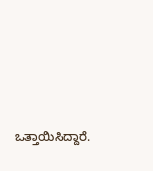ಒತ್ತಾಯಿಸಿದ್ದಾರೆ.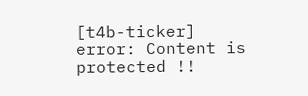[t4b-ticker]
error: Content is protected !!